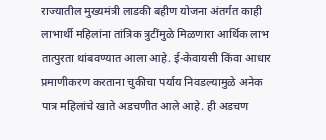राज्यातील मुख्यमंत्री लाडकी बहीण योजना अंतर्गत काही लाभार्थी महिलांना तांत्रिक त्रुटींमुळे मिळणारा आर्थिक लाभ तात्पुरता थांबवण्यात आला आहे. ई-केवायसी किंवा आधार प्रमाणीकरण करताना चुकीचा पर्याय निवडल्यामुळे अनेक पात्र महिलांचे खाते अडचणीत आले आहे. ही अडचण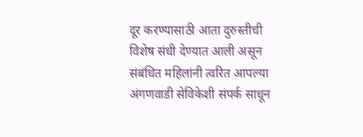दूर करण्यासाठी आता दुरुस्तीची विशेष संधी देण्यात आली असून संबंधित महिलांनी त्वरित आपल्या अंगणवाडी सेविकेशी संपर्क साधून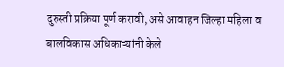दुरुस्ती प्रक्रिया पूर्ण करावी, असे आवाहन जिल्हा महिला व बालविकास अधिकाऱ्यांनी केले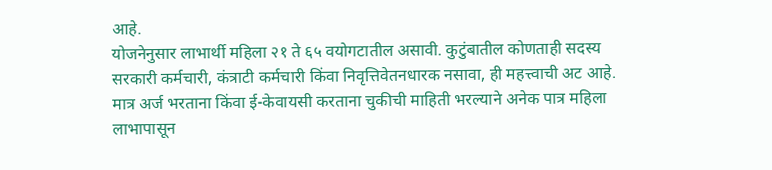आहे.
योजनेनुसार लाभार्थी महिला २१ ते ६५ वयोगटातील असावी. कुटुंबातील कोणताही सदस्य सरकारी कर्मचारी, कंत्राटी कर्मचारी किंवा निवृत्तिवेतनधारक नसावा, ही महत्त्वाची अट आहे. मात्र अर्ज भरताना किंवा ई-केवायसी करताना चुकीची माहिती भरल्याने अनेक पात्र महिला लाभापासून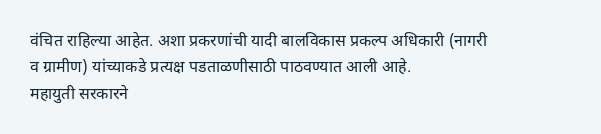वंचित राहिल्या आहेत. अशा प्रकरणांची यादी बालविकास प्रकल्प अधिकारी (नागरी व ग्रामीण) यांच्याकडे प्रत्यक्ष पडताळणीसाठी पाठवण्यात आली आहे.
महायुती सरकारने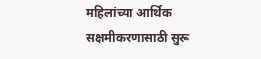महिलांच्या आर्थिक सक्षमीकरणासाठी सुरू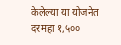केलेल्या या योजनेत दरमहा १,५००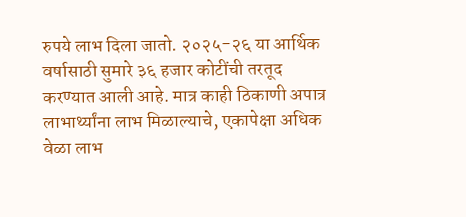रुपये लाभ दिला जातो. २०२५-२६ या आर्थिक वर्षासाठी सुमारे ३६ हजार कोटींची तरतूद करण्यात आली आहे. मात्र काही ठिकाणी अपात्र लाभार्थ्यांना लाभ मिळाल्याचे, एकापेक्षा अधिक वेळा लाभ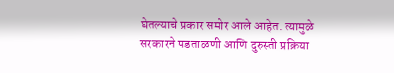घेतल्याचे प्रकार समोर आले आहेत. त्यामुळे सरकारने पडताळणी आणि दुरुस्ती प्रक्रिया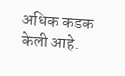अधिक कडक केली आहे.